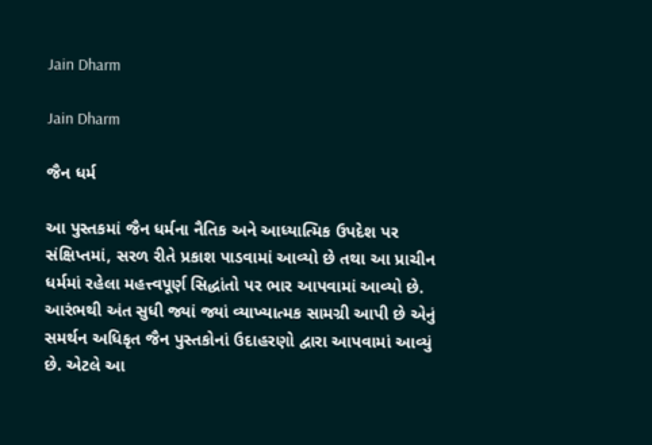Jain Dharm

Jain Dharm

જૈન ધર્મ

આ પુસ્તકમાં જૈન ધર્મના નૈતિક અને આધ્યાત્મિક ઉપદેશ પર સંક્ષિપ્તમાં, સરળ રીતે પ્રકાશ પાડવામાં આવ્યો છે તથા આ પ્રાચીન ધર્મમાં રહેલા મહત્ત્વપૂર્ણ સિદ્ધાંતો પર ભાર આપવામાં આવ્યો છે. આરંભથી અંત સુધી જ્યાં જ્યાં વ્યાખ્યાત્મક સામગ્રી આપી છે એનું સમર્થન અધિકૃત જૈન પુસ્તકોનાં ઉદાહરણો દ્વારા આપવામાં આવ્યું છે. એટલે આ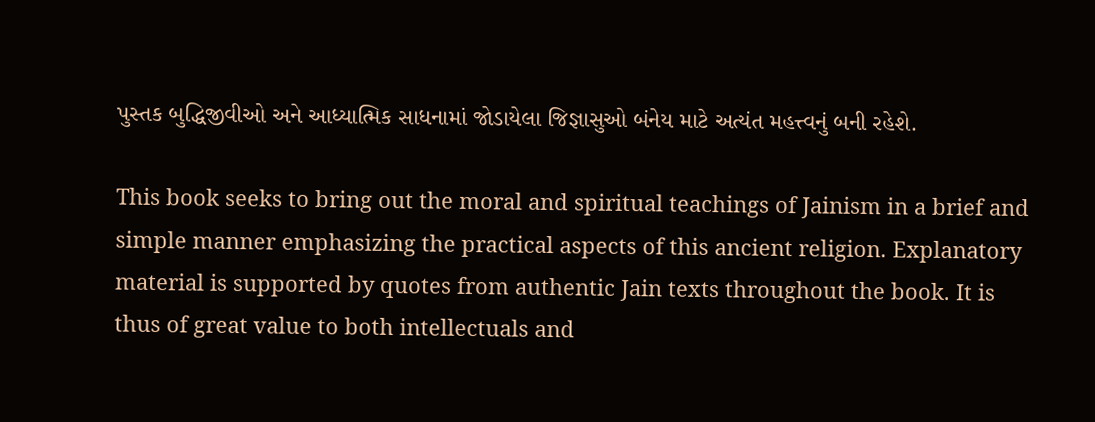પુસ્તક બુદ્ધિજીવીઓ અને આધ્યાત્મિક સાધનામાં જોડાયેલા જિજ્ઞાસુઓ બંનેય માટે અત્યંત મહત્ત્વનું બની રહેશે.

This book seeks to bring out the moral and spiritual teachings of Jainism in a brief and simple manner emphasizing the practical aspects of this ancient religion. Explanatory material is supported by quotes from authentic Jain texts throughout the book. It is thus of great value to both intellectuals and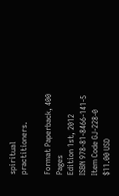spiritual practitioners.

Format Paperback, 400 Pages
Edition 1st, 2012
ISBN 978-81-8466-141-5
Item Code GJ-228-0
$11.00 USD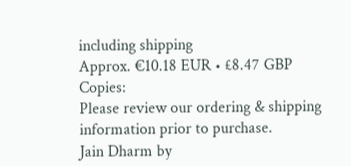including shipping
Approx. €10.18 EUR • £8.47 GBP
Copies:
Please review our ordering & shipping information prior to purchase.
Jain Dharm by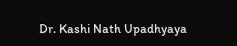Dr. Kashi Nath Upadhyaya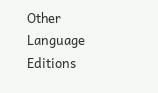Other Language Editions